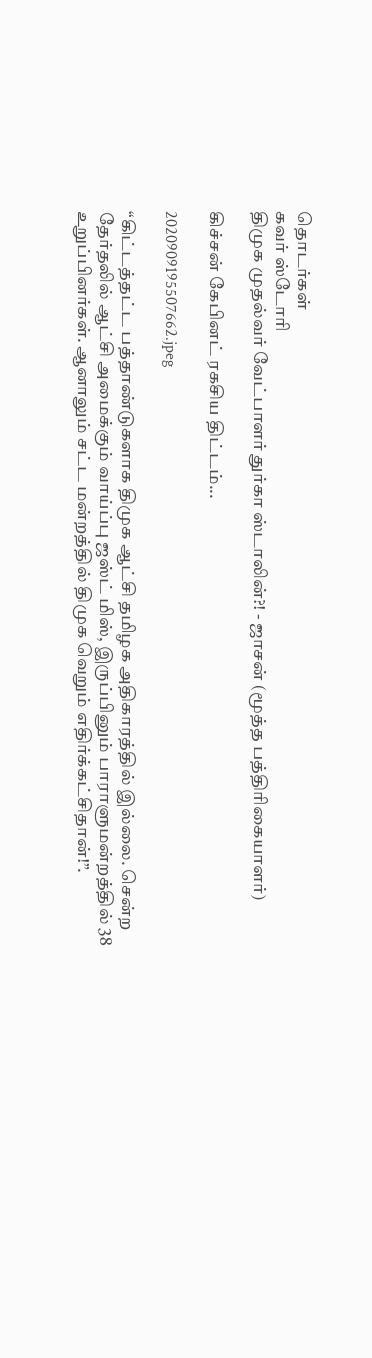தொடர்கள்
கவர் ஸ்டோரி
திமுக முதல்வர் வேட்பாளர் துர்கா ஸ்டாலின்?! - ஜாசன் (மூத்த பத்திரிகையாளர்)

கிச்சன் கேபினட் ரகசிய திட்டம்...

2020909195507662.jpeg

“கிட்டத்தட்ட பத்தாண்டுகளாக திமுக ஆட்சி தமிழக அதிகாரத்தில் இல்லை. சென்ற தேர்தலில் ஆட்சி அமைக்கும் வாய்ப்பு ஜஸ்ட் மிஸ், இருப்பினும் பாராளுமன்றத்தில் 38 உறுப்பினர்கள். ஆனாலும் சட்ட மன்றத்தில் திமுக வெறும் எதிர்க்கட்சிதான்!”.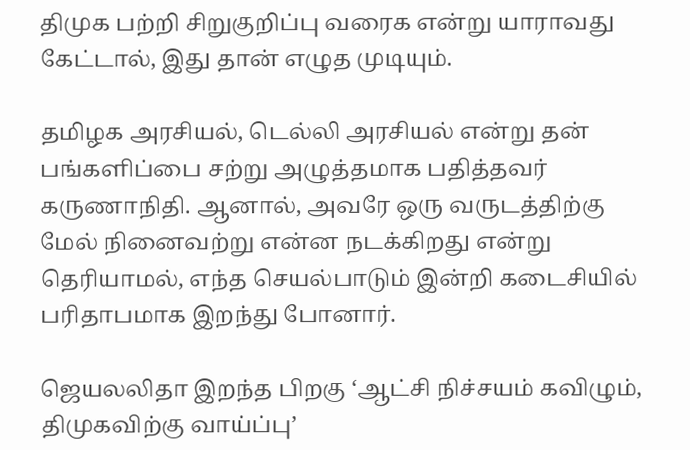திமுக பற்றி சிறுகுறிப்பு வரைக என்று யாராவது கேட்டால், இது தான் எழுத முடியும்.

தமிழக அரசியல், டெல்லி அரசியல் என்று தன் பங்களிப்பை சற்று அழுத்தமாக பதித்தவர் கருணாநிதி. ஆனால், அவரே ஒரு வருடத்திற்கு மேல் நினைவற்று என்ன நடக்கிறது என்று தெரியாமல், எந்த செயல்பாடும் இன்றி கடைசியில் பரிதாபமாக இறந்து போனார்.

ஜெயலலிதா இறந்த பிறகு ‘ஆட்சி நிச்சயம் கவிழும், திமுகவிற்கு வாய்ப்பு’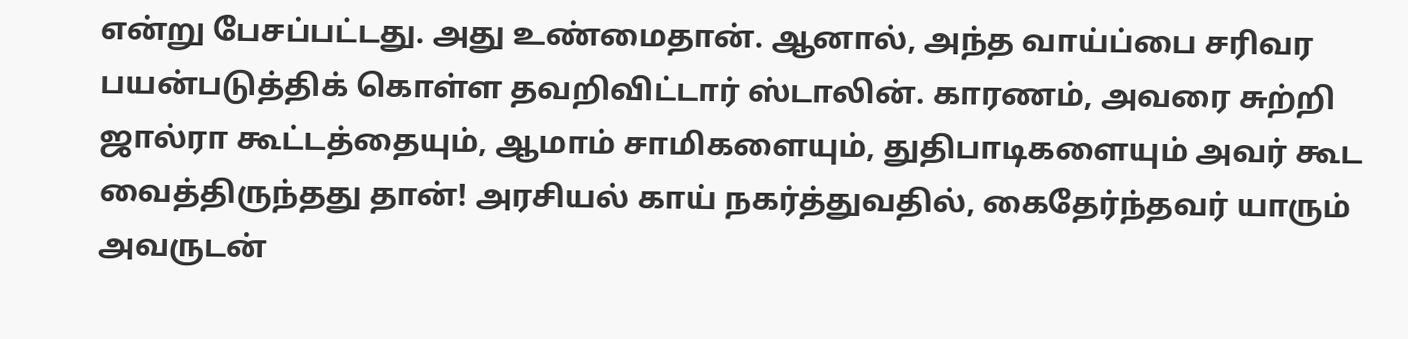என்று பேசப்பட்டது. அது உண்மைதான். ஆனால், அந்த வாய்ப்பை சரிவர பயன்படுத்திக் கொள்ள தவறிவிட்டார் ஸ்டாலின். காரணம், அவரை சுற்றி ஜால்ரா கூட்டத்தையும், ஆமாம் சாமிகளையும், துதிபாடிகளையும் அவர் கூட வைத்திருந்தது தான்! அரசியல் காய் நகர்த்துவதில், கைதேர்ந்தவர் யாரும் அவருடன்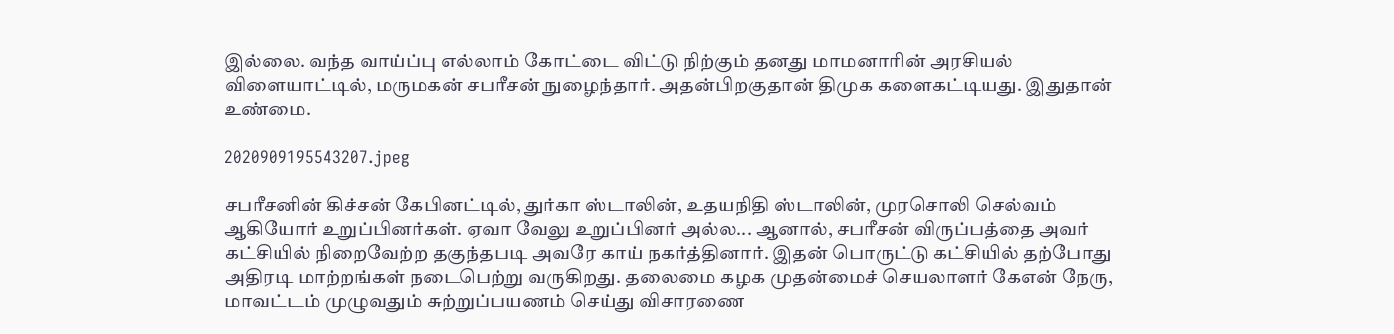இல்லை. வந்த வாய்ப்பு எல்லாம் கோட்டை விட்டு நிற்கும் தனது மாமனாரின் அரசியல் விளையாட்டில், மருமகன் சபரீசன் நுழைந்தார். அதன்பிறகுதான் திமுக களைகட்டியது. இதுதான் உண்மை.

2020909195543207.jpeg

சபரீசனின் கிச்சன் கேபினட்டில், துர்கா ஸ்டாலின், உதயநிதி ஸ்டாலின், முரசொலி செல்வம் ஆகியோர் உறுப்பினர்கள். ஏவா வேலு உறுப்பினர் அல்ல... ஆனால், சபரீசன் விருப்பத்தை அவர் கட்சியில் நிறைவேற்ற தகுந்தபடி அவரே காய் நகர்த்தினார். இதன் பொருட்டு கட்சியில் தற்போது அதிரடி மாற்றங்கள் நடைபெற்று வருகிறது. தலைமை கழக முதன்மைச் செயலாளர் கேஎன் நேரு, மாவட்டம் முழுவதும் சுற்றுப்பயணம் செய்து விசாரணை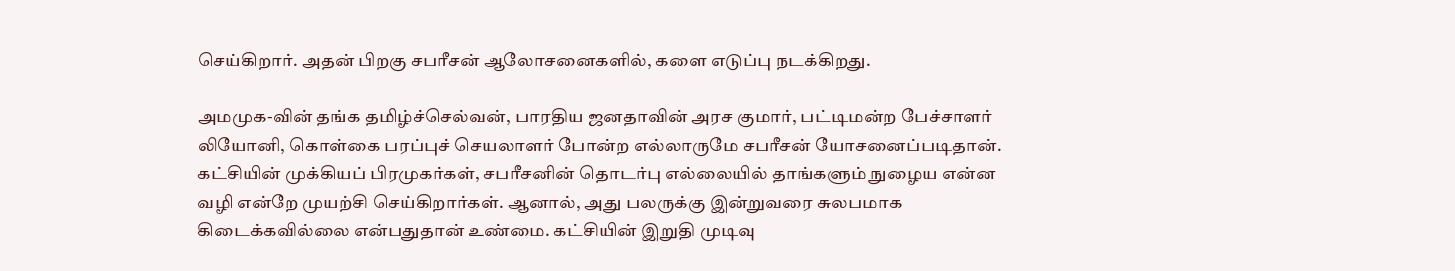செய்கிறார். அதன் பிறகு சபரீசன் ஆலோசனைகளில், களை எடுப்பு நடக்கிறது.

அமமுக-வின் தங்க தமிழ்ச்செல்வன், பாரதிய ஜனதாவின் அரச குமார், பட்டிமன்ற பேச்சாளர் லியோனி, கொள்கை பரப்புச் செயலாளர் போன்ற எல்லாருமே சபரீசன் யோசனைப்படிதான். கட்சியின் முக்கியப் பிரமுகர்கள், சபரீசனின் தொடர்பு எல்லையில் தாங்களும் நுழைய என்ன வழி என்றே முயற்சி செய்கிறார்கள். ஆனால், அது பலருக்கு இன்றுவரை சுலபமாக கிடைக்கவில்லை என்பதுதான் உண்மை. கட்சியின் இறுதி முடிவு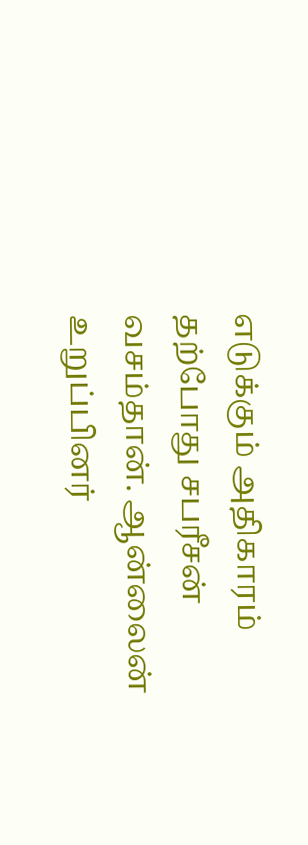எடுக்கும் அதிகாரம் தற்போது சபரீசன் வசம்தான். ஆன்லைன் உறுப்பினர்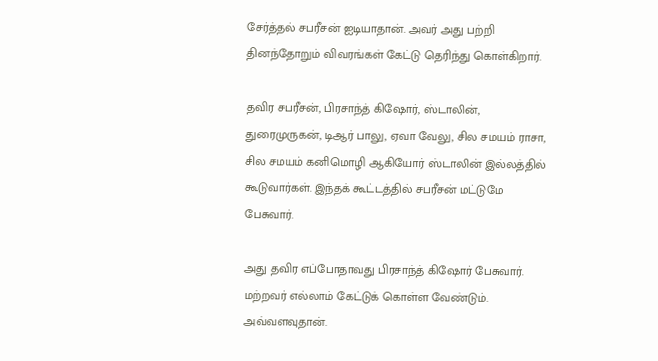சேர்த்தல் சபரீசன் ஐடியாதான். அவர் அது பற்றி தினந்தோறும் விவரங்கள் கேட்டு தெரிந்து கொள்கிறார்.

தவிர சபரீசன், பிரசாந்த் கிஷோர், ஸ்டாலின், துரைமுருகன், டிஆர் பாலு, ஏவா வேலு, சில சமயம் ராசா, சில சமயம் கனிமொழி ஆகியோர் ஸ்டாலின் இல்லத்தில் கூடுவார்கள். இந்தக் கூட்டத்தில் சபரீசன் மட்டுமே பேசுவார்.

அது தவிர எப்போதாவது பிரசாந்த் கிஷோர் பேசுவார். மற்றவர் எல்லாம் கேட்டுக் கொள்ள வேண்டும். அவ்வளவுதான்.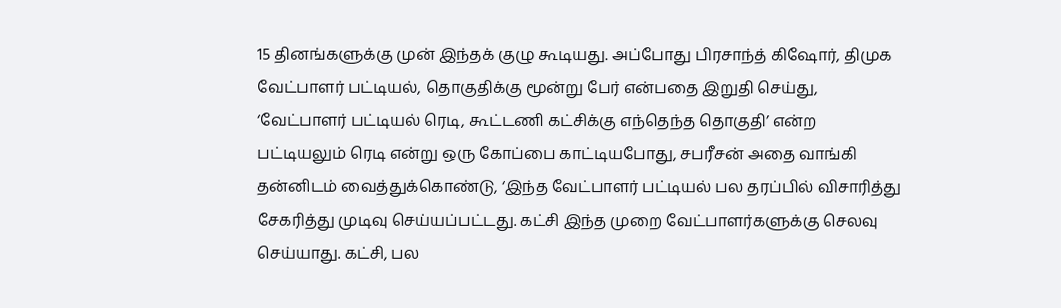15 தினங்களுக்கு முன் இந்தக் குழு கூடியது. அப்போது பிரசாந்த் கிஷோர், திமுக வேட்பாளர் பட்டியல், தொகுதிக்கு மூன்று பேர் என்பதை இறுதி செய்து, ‘வேட்பாளர் பட்டியல் ரெடி, கூட்டணி கட்சிக்கு எந்தெந்த தொகுதி’ என்ற பட்டியலும் ரெடி என்று ஒரு கோப்பை காட்டியபோது, சபரீசன் அதை வாங்கி தன்னிடம் வைத்துக்கொண்டு, ‘இந்த வேட்பாளர் பட்டியல் பல தரப்பில் விசாரித்து சேகரித்து முடிவு செய்யப்பட்டது. கட்சி இந்த முறை வேட்பாளர்களுக்கு செலவு செய்யாது. கட்சி, பல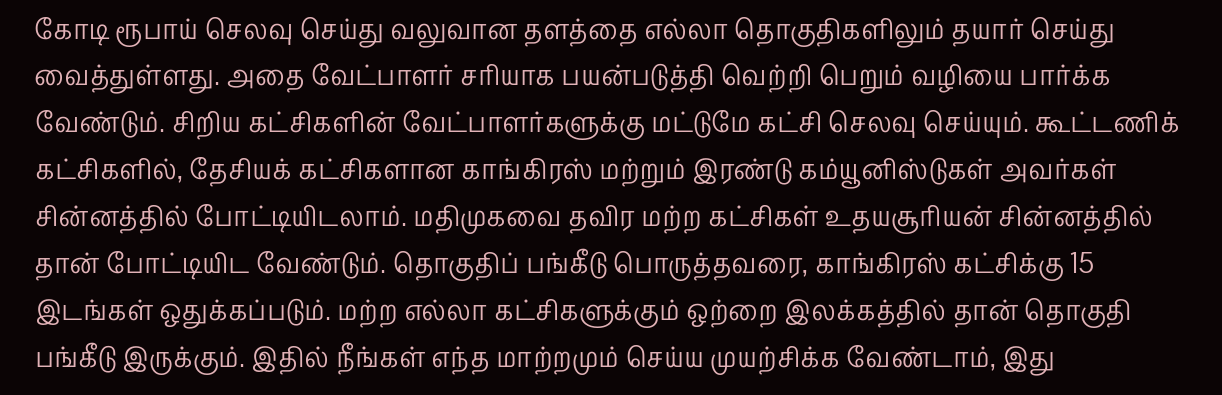கோடி ரூபாய் செலவு செய்து வலுவான தளத்தை எல்லா தொகுதிகளிலும் தயார் செய்து வைத்துள்ளது. அதை வேட்பாளர் சரியாக பயன்படுத்தி வெற்றி பெறும் வழியை பார்க்க வேண்டும். சிறிய கட்சிகளின் வேட்பாளர்களுக்கு மட்டுமே கட்சி செலவு செய்யும். கூட்டணிக் கட்சிகளில், தேசியக் கட்சிகளான காங்கிரஸ் மற்றும் இரண்டு கம்யூனிஸ்டுகள் அவர்கள் சின்னத்தில் போட்டியிடலாம். மதிமுகவை தவிர மற்ற கட்சிகள் உதயசூரியன் சின்னத்தில் தான் போட்டியிட வேண்டும். தொகுதிப் பங்கீடு பொருத்தவரை, காங்கிரஸ் கட்சிக்கு 15 இடங்கள் ஒதுக்கப்படும். மற்ற எல்லா கட்சிகளுக்கும் ஒற்றை இலக்கத்தில் தான் தொகுதி பங்கீடு இருக்கும். இதில் நீங்கள் எந்த மாற்றமும் செய்ய முயற்சிக்க வேண்டாம், இது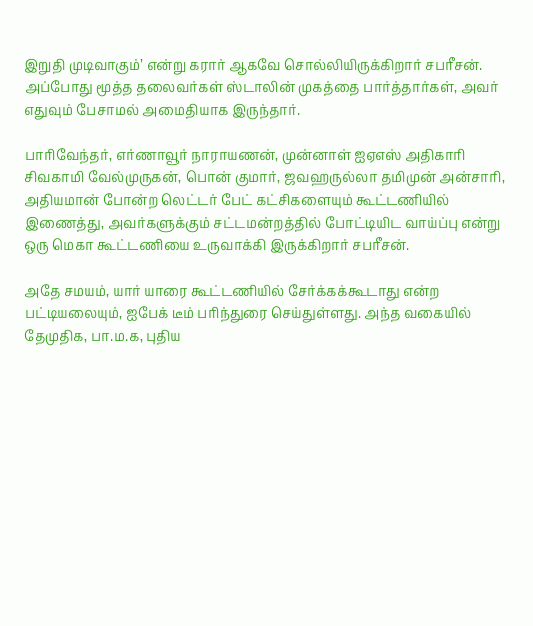இறுதி முடிவாகும்’ என்று கரார் ஆகவே சொல்லியிருக்கிறார் சபரீசன். அப்போது மூத்த தலைவர்கள் ஸ்டாலின் முகத்தை பார்த்தார்கள், அவர் எதுவும் பேசாமல் அமைதியாக இருந்தார்.

பாரிவேந்தர், எர்ணாவூர் நாராயணன், முன்னாள் ஐஏஎஸ் அதிகாரி சிவகாமி வேல்முருகன், பொன் குமார், ஜவஹருல்லா தமிமுன் அன்சாரி, அதியமான் போன்ற லெட்டர் பேட் கட்சிகளையும் கூட்டணியில் இணைத்து, அவர்களுக்கும் சட்டமன்றத்தில் போட்டியிட வாய்ப்பு என்று ஒரு மெகா கூட்டணியை உருவாக்கி இருக்கிறார் சபரீசன்.

அதே சமயம், யார் யாரை கூட்டணியில் சேர்க்கக்கூடாது என்ற பட்டியலையும், ஐபேக் டீம் பரிந்துரை செய்துள்ளது. அந்த வகையில் தேமுதிக, பா.ம.க, புதிய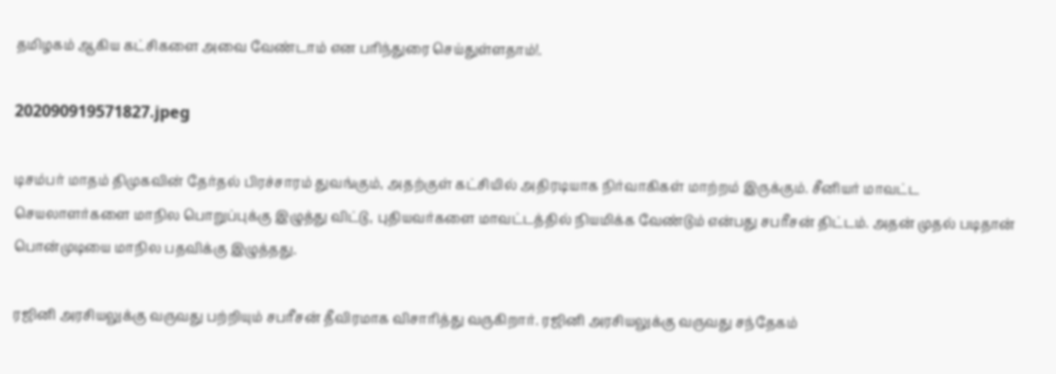தமிழகம் ஆகிய கட்சிகளை அவை வேண்டாம் என பரிந்துரை செய்துள்ளதாம்!.

202090919571827.jpeg

டிசம்பர் மாதம் திமுகவின் தேர்தல் பிரச்சாரம் துவங்கும், அதற்குள் கட்சியில் அதிரடியாக நிர்வாகிகள் மாற்றம் இருக்கும். சீனியர் மாவட்ட செயலாளர்களை மாநில பொறுப்புக்கு இழுத்து விட்டு, புதியவர்களை மாவட்டத்தில் நியமிக்க வேண்டும் என்பது சபரீசன் திட்டம். அதன் முதல் படிதான் பொன்முடியை மாநில பதவிக்கு இழுத்தது.

ரஜினி அரசியலுக்கு வருவது பற்றியும் சபரீசன் தீவிரமாக விசாரித்து வருகிறார். ரஜினி அரசியலுக்கு வருவது சந்தேகம்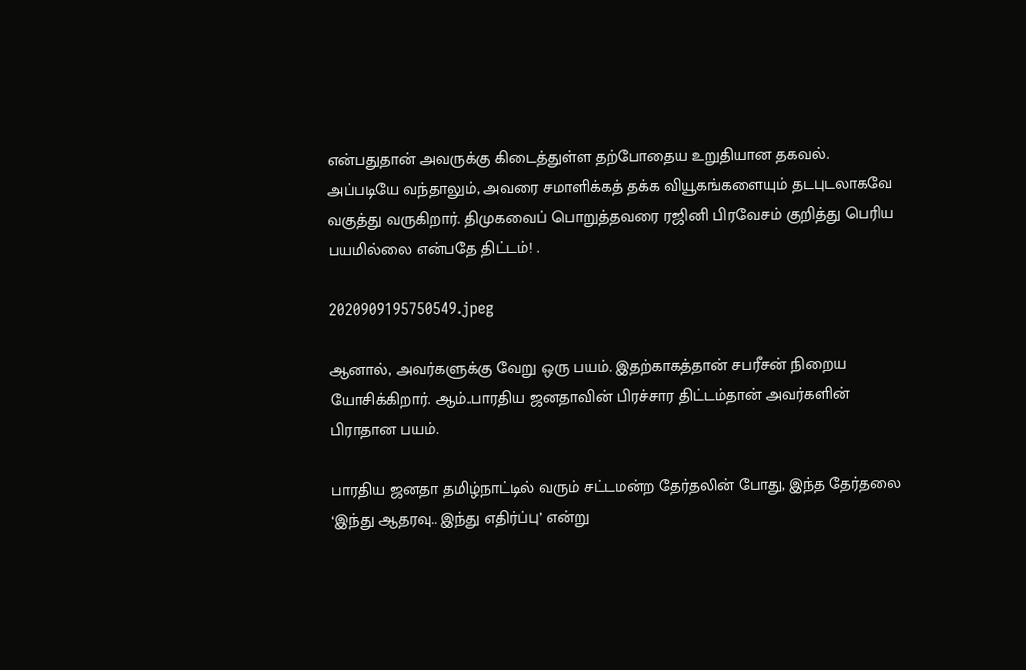என்பதுதான் அவருக்கு கிடைத்துள்ள தற்போதைய உறுதியான தகவல். அப்படியே வந்தாலும், அவரை சமாளிக்கத் தக்க வியூகங்களையும் தடபுடலாகவே வகுத்து வருகிறார். திமுகவைப் பொறுத்தவரை ரஜினி பிரவேசம் குறித்து பெரிய பயமில்லை என்பதே திட்டம்! .

2020909195750549.jpeg

ஆனால், அவர்களுக்கு வேறு ஒரு பயம். இதற்காகத்தான் சபரீசன் நிறைய யோசிக்கிறார். ஆம்..பாரதிய ஜனதாவின் பிரச்சார திட்டம்தான் அவர்களின் பிராதான பயம்.

பாரதிய ஜனதா தமிழ்நாட்டில் வரும் சட்டமன்ற தேர்தலின் போது, இந்த தேர்தலை ‘இந்து ஆதரவு.. இந்து எதிர்ப்பு’ என்று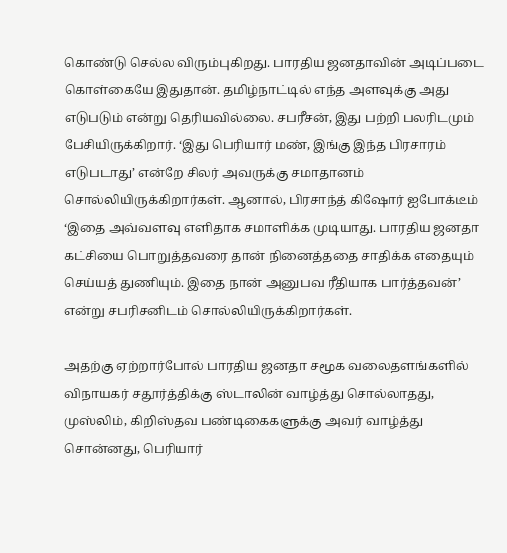கொண்டு செல்ல விரும்புகிறது. பாரதிய ஜனதாவின் அடிப்படை கொள்கையே இதுதான். தமிழ்நாட்டில் எந்த அளவுக்கு அது எடுபடும் என்று தெரியவில்லை. சபரீசன், இது பற்றி பலரிடமும் பேசியிருக்கிறார். ‘இது பெரியார் மண், இங்கு இந்த பிரசாரம் எடுபடாது’ என்றே சிலர் அவருக்கு சமாதானம் சொல்லியிருக்கிறார்கள். ஆனால், பிரசாந்த் கிஷோர் ஐபோக்டீம் ‘இதை அவ்வளவு எளிதாக சமாளிக்க முடியாது. பாரதிய ஜனதா கட்சியை பொறுத்தவரை தான் நினைத்ததை சாதிக்க எதையும் செய்யத் துணியும். இதை நான் அனுபவ ரீதியாக பார்த்தவன்’ என்று சபரிசனிடம் சொல்லியிருக்கிறார்கள்.

அதற்கு ஏற்றார்போல் பாரதிய ஜனதா சமூக வலைதளங்களில் விநாயகர் சதூர்த்திக்கு ஸ்டாலின் வாழ்த்து சொல்லாதது, முஸ்லிம், கிறிஸ்தவ பண்டிகைகளுக்கு அவர் வாழ்த்து சொன்னது, பெரியார்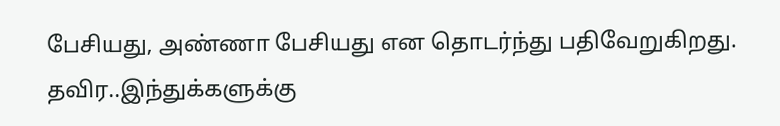பேசியது, அண்ணா பேசியது என தொடர்ந்து பதிவேறுகிறது. தவிர..இந்துக்களுக்கு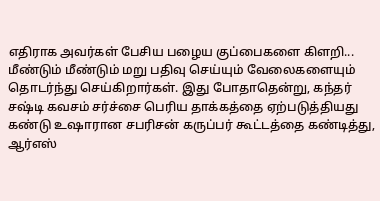எதிராக அவர்கள் பேசிய பழைய குப்பைகளை கிளறி... மீண்டும் மீண்டும் மறு பதிவு செய்யும் வேலைகளையும் தொடர்ந்து செய்கிறார்கள். இது போதாதென்று, கந்தர் சஷ்டி கவசம் சர்ச்சை பெரிய தாக்கத்தை ஏற்படுத்தியது கண்டு உஷாரான சபரிசன் கருப்பர் கூட்டத்தை கண்டித்து, ஆர்எஸ்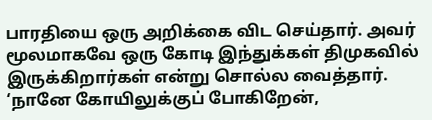பாரதியை ஒரு அறிக்கை விட செய்தார். அவர் மூலமாகவே ஒரு கோடி இந்துக்கள் திமுகவில் இருக்கிறார்கள் என்று சொல்ல வைத்தார். ‘நானே கோயிலுக்குப் போகிறேன்,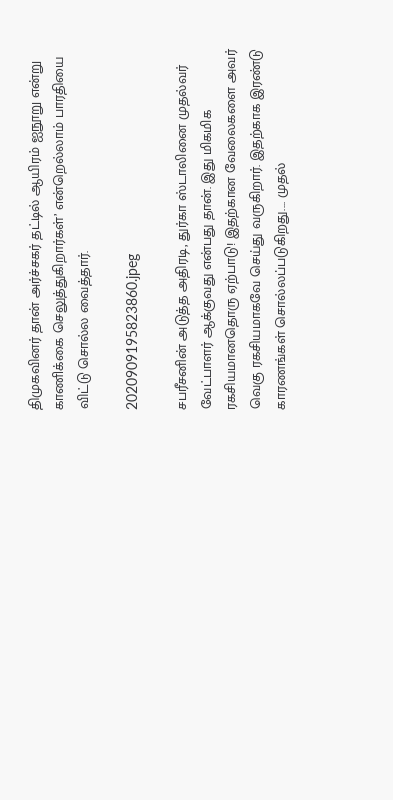திமுகவினர் தான் அர்ச்சகர் தட்டில் ஆயிரம் ஐநூறு என்று காணிக்கை செலுத்துகிறார்கள்’ என்றெல்லாம் பாரதியை விட்டு சொல்ல வைத்தார்.

2020909195823860.jpeg

சபரீசனின் அடுத்த அதிரடி, துர்கா ஸ்டாலினை முதல்வர் வேட்பாளர் ஆக்குவது என்பது தான். இது மிகமிக ரகசியமானதொரு ஏற்பாடு! இதற்கான வேலைகளை அவர் வெகு ரகசியமாகவே செய்து வருகிறார். இதற்காக இரண்டு காரணங்கள் சொல்லப்படுகிறது.... முதல்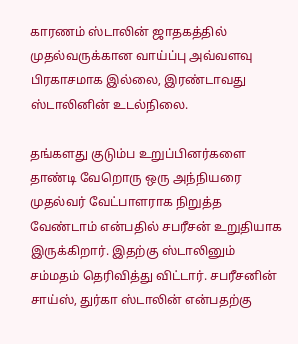காரணம் ஸ்டாலின் ஜாதகத்தில் முதல்வருக்கான வாய்ப்பு அவ்வளவு பிரகாசமாக இல்லை, இரண்டாவது ஸ்டாலினின் உடல்நிலை.

தங்களது குடும்ப உறுப்பினர்களை தாண்டி வேறொரு ஒரு அந்நியரை முதல்வர் வேட்பாளராக நிறுத்த வேண்டாம் என்பதில் சபரீசன் உறுதியாக இருக்கிறார். இதற்கு ஸ்டாலினும் சம்மதம் தெரிவித்து விட்டார். சபரீசனின் சாய்ஸ், துர்கா ஸ்டாலின் என்பதற்கு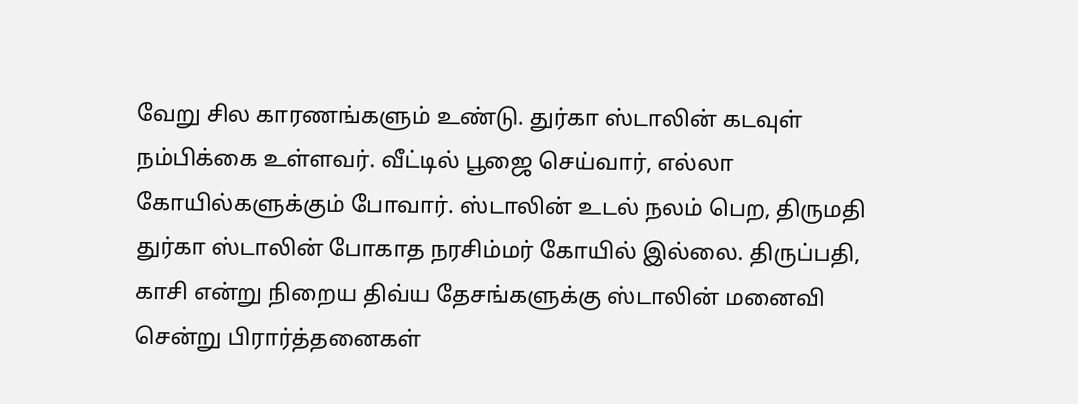வேறு சில காரணங்களும் உண்டு. துர்கா ஸ்டாலின் கடவுள் நம்பிக்கை உள்ளவர். வீட்டில் பூஜை செய்வார், எல்லா கோயில்களுக்கும் போவார். ஸ்டாலின் உடல் நலம் பெற, திருமதி துர்கா ஸ்டாலின் போகாத நரசிம்மர் கோயில் இல்லை. திருப்பதி, காசி என்று நிறைய திவ்ய தேசங்களுக்கு ஸ்டாலின் மனைவி சென்று பிரார்த்தனைகள்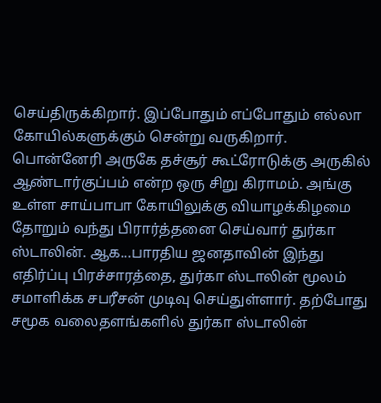செய்திருக்கிறார். இப்போதும் எப்போதும் எல்லா கோயில்களுக்கும் சென்று வருகிறார். பொன்னேரி அருகே தச்சூர் கூட்ரோடுக்கு அருகில் ஆண்டார்குப்பம் என்ற ஒரு சிறு கிராமம். அங்கு உள்ள சாய்பாபா கோயிலுக்கு வியாழக்கிழமை தோறும் வந்து பிரார்த்தனை செய்வார் துர்கா ஸ்டாலின். ஆக...பாரதிய ஜனதாவின் இந்து எதிர்ப்பு பிரச்சாரத்தை, துர்கா ஸ்டாலின் மூலம் சமாளிக்க சபரீசன் முடிவு செய்துள்ளார். தற்போது சமூக வலைதளங்களில் துர்கா ஸ்டாலின்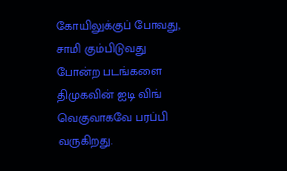கோயிலுக்குப் போவது, சாமி கும்பிடுவது போன்ற படங்களை திமுகவின் ஐடி விங் வெகுவாகவே பரப்பி வருகிறது.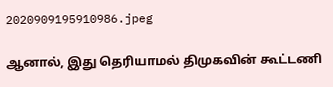2020909195910986.jpeg

ஆனால், இது தெரியாமல் திமுகவின் கூட்டணி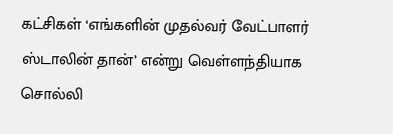கட்சிகள் ‘எங்களின் முதல்வர் வேட்பாளர் ஸ்டாலின் தான்’ என்று வெள்ளந்தியாக சொல்லி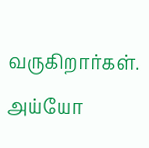வருகிறார்கள். அய்யோ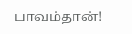பாவம்தான்!